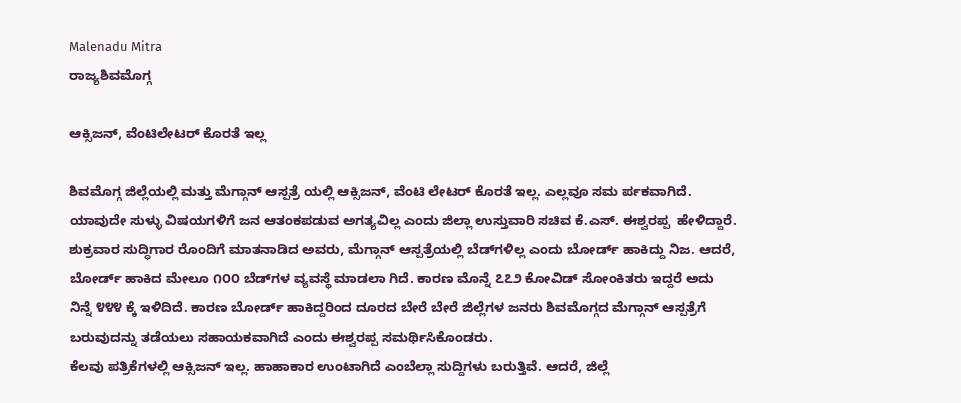Malenadu Mitra
ರಾಜ್ಯಶಿವಮೊಗ್ಗ

ಆಕ್ಸಿಜನ್, ವೆಂಟಿಲೇಟರ್ ಕೊರತೆ ಇಲ್ಲ

ಶಿವಮೊಗ್ಗ ಜಿಲ್ಲೆಯಲ್ಲಿ ಮತ್ತು ಮೆಗ್ಗಾನ್ ಆಸ್ಪತ್ರೆ ಯಲ್ಲಿ ಆಕ್ಸಿಜನ್, ವೆಂಟಿ ಲೇಟರ್ ಕೊರತೆ ಇಲ್ಲ. ಎಲ್ಲವೂ ಸಮ ರ್ಪಕವಾಗಿದೆ.  ಯಾವುದೇ ಸುಳ್ಳು ವಿಷಯಗಳಿಗೆ ಜನ ಆತಂಕಪಡುವ ಅಗತ್ಯವಿಲ್ಲ ಎಂದು ಜಿಲ್ಲಾ ಉಸ್ತುವಾರಿ ಸಚಿವ ಕೆ.ಎಸ್. ಈಶ್ವರಪ್ಪ  ಹೇಳಿದ್ದಾರೆ.
ಶುಕ್ರವಾರ ಸುದ್ಧಿಗಾರ ರೊಂದಿಗೆ ಮಾತನಾಡಿದ ಅವರು, ಮೆಗ್ಗಾನ್ ಆಸ್ಪತ್ರೆಯಲ್ಲಿ ಬೆಡ್‌ಗಳಿಲ್ಲ ಎಂದು ಬೋರ್ಡ್ ಹಾಕಿದ್ದು ನಿಜ. ಆದರೆ, ಬೋರ್ಡ್ ಹಾಕಿದ ಮೇಲೂ ೧೦೦ ಬೆಡ್‌ಗಳ ವ್ಯವಸ್ಥೆ ಮಾಡಲಾ ಗಿದೆ. ಕಾರಣ ಮೊನ್ನೆ ೭೭೨ ಕೋವಿಡ್ ಸೋಂಕಿತರು ಇದ್ದರೆ ಅದು ನಿನ್ನೆ ೪೪೪ ಕ್ಕೆ ಇಳಿದಿದೆ. ಕಾರಣ ಬೋರ್ಡ್ ಹಾಕಿದ್ದರಿಂದ ದೂರದ ಬೇರೆ ಬೇರೆ ಜಿಲ್ಲೆಗಳ ಜನರು ಶಿವಮೊಗ್ಗದ ಮೆಗ್ಗಾನ್ ಆಸ್ಪತ್ರೆಗೆ ಬರುವುದನ್ನು ತಡೆಯಲು ಸಹಾಯಕವಾಗಿದೆ ಎಂದು ಈಶ್ವರಪ್ಪ ಸಮರ್ಥಿಸಿಕೊಂಡರು.
ಕೆಲವು ಪತ್ರಿಕೆಗಳಲ್ಲಿ ಆಕ್ಸಿಜನ್ ಇಲ್ಲ. ಹಾಹಾಕಾರ ಉಂಟಾಗಿದೆ ಎಂಬೆಲ್ಲಾ ಸುದ್ದಿಗಳು ಬರುತ್ತಿವೆ. ಆದರೆ, ಜಿಲ್ಲೆ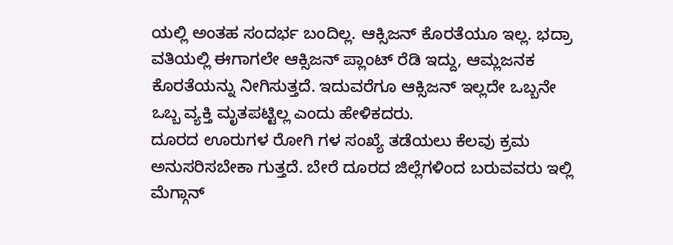ಯಲ್ಲಿ ಅಂತಹ ಸಂದರ್ಭ ಬಂದಿಲ್ಲ. ಆಕ್ಸಿಜನ್ ಕೊರತೆಯೂ ಇಲ್ಲ. ಭದ್ರಾ ವತಿಯಲ್ಲಿ ಈಗಾಗಲೇ ಆಕ್ಸಿಜನ್ ಪ್ಲಾಂಟ್ ರೆಡಿ ಇದ್ದು, ಆಮ್ಲಜನಕ ಕೊರತೆಯನ್ನು ನೀಗಿಸುತ್ತದೆ. ಇದುವರೆಗೂ ಆಕ್ಸಿಜನ್ ಇಲ್ಲದೇ ಒಬ್ಬನೇ ಒಬ್ಬ ವ್ಯಕ್ತಿ ಮೃತಪಟ್ಟಿಲ್ಲ ಎಂದು ಹೇಳಿಕದರು.
ದೂರದ ಊರುಗಳ ರೋಗಿ ಗಳ ಸಂಖ್ಯೆ ತಡೆಯಲು ಕೆಲವು ಕ್ರಮ ಅನುಸರಿಸಬೇಕಾ ಗುತ್ತದೆ. ಬೇರೆ ದೂರದ ಜಿಲ್ಲೆಗಳಿಂದ ಬರುವವರು ಇಲ್ಲಿ ಮೆಗ್ಗಾನ್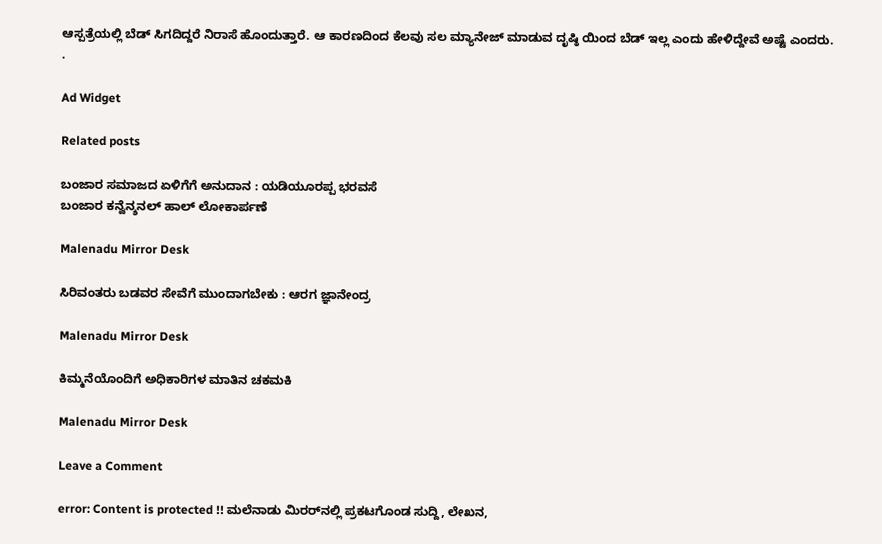ಆಸ್ಪತ್ರೆಯಲ್ಲಿ ಬೆಡ್ ಸಿಗದಿದ್ದರೆ ನಿರಾಸೆ ಹೊಂದುತ್ತಾರೆ. ಆ ಕಾರಣದಿಂದ ಕೆಲವು ಸಲ ಮ್ಯಾನೇಜ್ ಮಾಡುವ ದೃಷ್ಠಿ ಯಿಂದ ಬೆಡ್ ಇಲ್ಲ ಎಂದು ಹೇಳಿದ್ದೇವೆ ಅಷ್ಟೆ ಎಂದರು.
.

Ad Widget

Related posts

ಬಂಜಾರ ಸಮಾಜದ ಏಳಿಗೆಗೆ ಅನುದಾನ : ಯಡಿಯೂರಪ್ಪ ಭರವಸೆ
ಬಂಜಾರ ಕನ್ವೆನ್ಶನಲ್ ಹಾಲ್ ಲೋಕಾರ್ಪಣೆ

Malenadu Mirror Desk

ಸಿರಿವಂತರು ಬಡವರ ಸೇವೆಗೆ ಮುಂದಾಗಬೇಕು : ಆರಗ ಜ್ಞಾನೇಂದ್ರ

Malenadu Mirror Desk

ಕಿಮ್ಮನೆಯೊಂದಿಗೆ ಅಧಿಕಾರಿಗಳ ಮಾತಿನ ಚಕಮಕಿ

Malenadu Mirror Desk

Leave a Comment

error: Content is protected !! ಮಲೆನಾಡು ಮಿರರ್‌ನಲ್ಲಿ ಪ್ರಕಟಗೊಂಡ ಸುದ್ದಿ, ಲೇಖನ,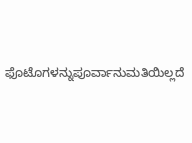ಫೊಟೊಗಳನ್ನುಪೂರ್ವಾನುಮತಿಯಿಲ್ಲದೆ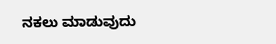ನಕಲು ಮಾಡುವುದು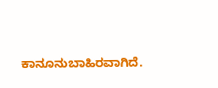ಕಾನೂನುಬಾಹಿರವಾಗಿದೆ.